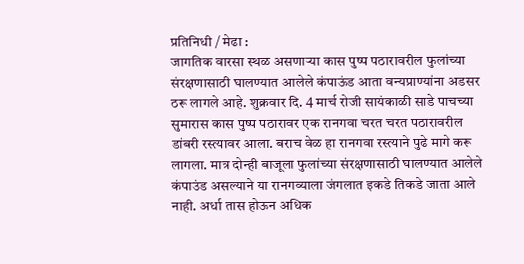प्रतिनिधी / मेढा :
जागतिक वारसा स्थळ असणाऱ्या कास पुष्प पठारावरील फुलांच्या संरक्षणासाठी घालण्यात आलेले कंपाऊंड आता वन्यप्राण्यांना अडसर ठरू लागले आहे. शुक्रवार दि. 4 मार्च रोजी सायंकाळी साडे पाचच्या सुमारास कास पुष्प पठारावर एक रानगवा चरत चरत पठारावरील डांबरी रस्त्यावर आला. बराच वेळ हा रानगवा रस्त्याने पुढे मागे करू लागला. मात्र दोन्ही बाजूला फुलांच्या संरक्षणासाठी घालण्यात आलेले कंपाउंड असल्याने या रानगव्याला जंगलात इकडे तिकडे जाता आले नाही. अर्धा तास होऊन अधिक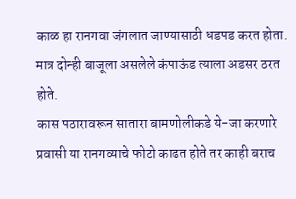काळ हा रानगवा जंगलात जाण्यासाठी धडपड करत होता. मात्र दोन्ही बाजूला असलेले कंपाऊंड त्याला अडसर ठरत होते.
कास पठारावरून सातारा बामणोलीकडे ये-जा करणारे प्रवासी या रानगव्याचे फोटो काढत होते तर काही बराच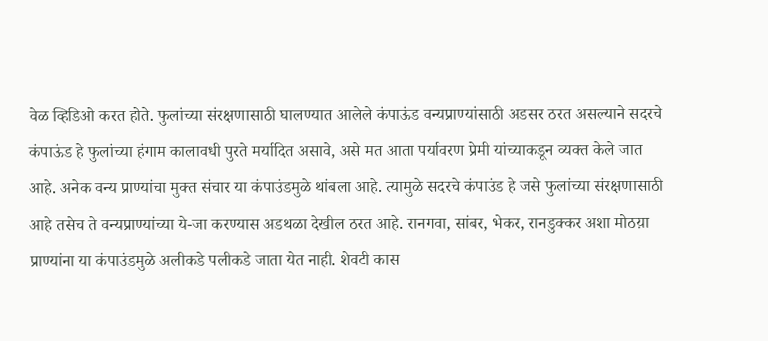वेळ व्हिडिओ करत होते. फुलांच्या संरक्षणासाठी घालण्यात आलेले कंपाऊंड वन्यप्राण्यांसाठी अडसर ठरत असल्याने सदरचे कंपाऊंड हे फुलांच्या हंगाम कालावधी पुरते मर्यादित असावे, असे मत आता पर्यावरण प्रेमी यांच्याकडून व्यक्त केले जात आहे. अनेक वन्य प्राण्यांचा मुक्त संचार या कंपाउंडमुळे थांबला आहे. त्यामुळे सदरचे कंपाउंड हे जसे फुलांच्या संरक्षणासाठी आहे तसेच ते वन्यप्राण्यांच्या ये-जा करण्यास अडथळा देखील ठरत आहे. रानगवा, सांबर, भेकर, रानडुक्कर अशा मोठय़ा प्राण्यांना या कंपाउंडमुळे अलीकडे पलीकडे जाता येत नाही. शेवटी कास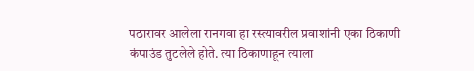पठारावर आलेला रानगवा हा रस्त्यावरील प्रवाशांनी एका ठिकाणी कंपाउंड तुटलेले होते. त्या ठिकाणाहून त्याला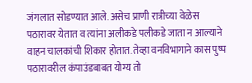जंगलात सोडण्यात आले. असेच प्राणी रात्रीच्या वेळेस पठारावर येतात व त्यांना अलीकडे पलीकडे जाता न आल्याने वाहन चालकांची शिकार होतात. तेव्हा वनविभागाने कास पुष्प पठारावरील कंपाउंडबाबत योग्य तो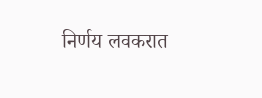निर्णय लवकरात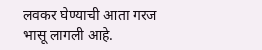लवकर घेण्याची आता गरज भासू लागली आहे.